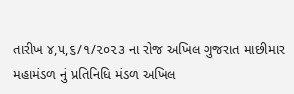તારીખ ૪,૫,૬/૧/૨૦૨૩ ના રોજ અખિલ ગુજરાત માછીમાર મહામંડળ નું પ્રતિનિધિ મંડળ અખિલ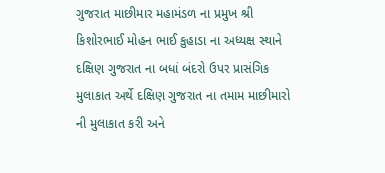ગુજરાત માછીમાર મહામંડળ ના પ્રમુખ શ્રી કિશોરભાઈ મોહન ભાઈ કુહાડા ના અધ્યક્ષ સ્થાને દક્ષિણ ગુજરાત ના બધાં બંદરો ઉપર પ્રાસંગિક મુલાકાત અર્થે દક્ષિણ ગુજરાત ના તમામ માછીમારો ની મુલાકાત કરી અને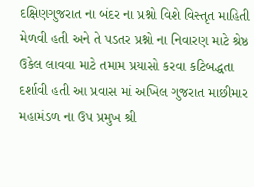દક્ષિણગુજરાત ના બંદર ના પ્રશ્નો વિશે વિસ્તૃત માહિતી મેળવી હતી અને તે પડતર પ્રશ્નો ના નિવારણ માટે શ્રેષ્ઠ ઉકેલ લાવવા માટે તમામ પ્રયાસો કરવા કટિબદ્ધતા દર્શાવી હતી આ પ્રવાસ માં અખિલ ગુજરાત માછીમાર મહામંડળ ના ઉપ પ્રમુખ શ્રી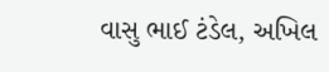વાસુ ભાઈ ટંડેલ, અખિલ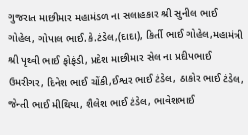ગુજરાત માછીમાર મહામંડળ ના સલાહકાર શ્રી સુનીલ ભાઈ ગોહેલ, ગોપાલ ભાઈ.કે.ટંડેલ,(દાદા), કિર્તી ભાઈ ગોહેલ,મહામંત્રી શ્રી પૃથ્વી ભાઈ ફોફંડી, પ્રદેશ માછીમાર સેલ ના પ્રદીપભાઈ ઉમરીગર, દિનેશ ભાઈ ચોંકી,ઈશ્વર ભાઈ ટંડેલ, ઠાકોર ભાઈ ટંડેલ, જેન્તી ભાઈ મીથિયા, શૈલેશ ભાઈ ટંડેલ, ભાવેશભાઈ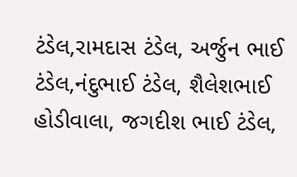ટંડેલ,રામદાસ ટંડેલ, અર્જુન ભાઈ ટંડેલ,નંદુભાઈ ટંડેલ, શૈલેશભાઈ હોડીવાલા, જગદીશ ભાઈ ટંડેલ,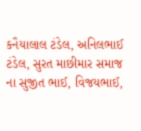કનૈયાલાલ ટંડેલ, અનિલભાઈ ટંડેલ, સુરત માછીમાર સમાજ ના સુજીત ભાઈ, વિજયભાઈ,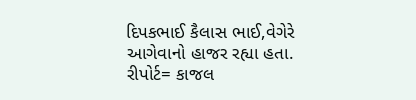દિપકભાઈ કૈલાસ ભાઈ,વેગેરે આગેવાનો હાજર રહ્યા હતા. રીપોર્ટ= કાજલ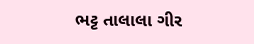ભટ્ટ તાલાલા ગીર